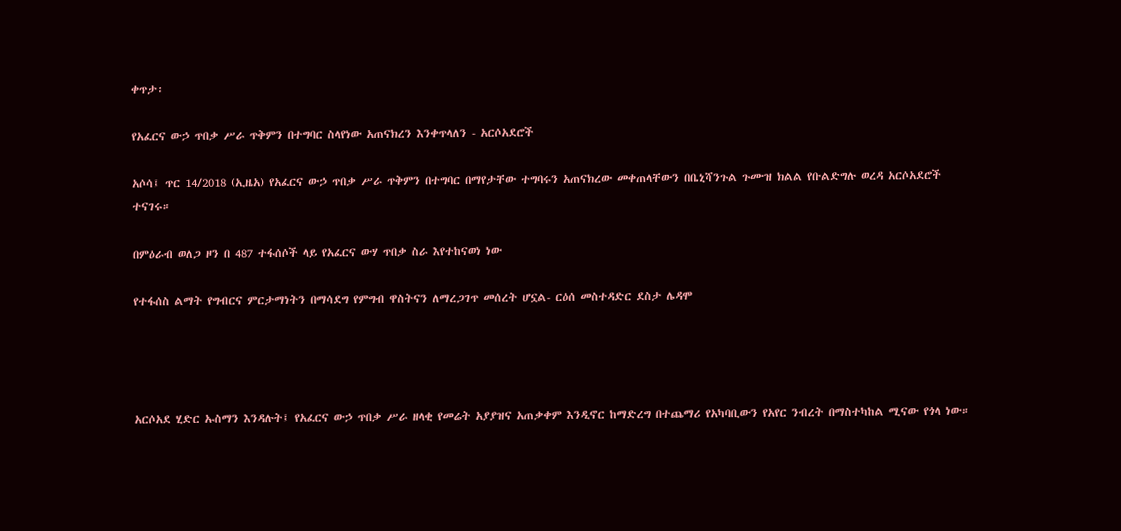ቀጥታ፡

የአፈርና ውኃ ጥበቃ ሥራ ጥቅምን በተግባር ስላየነው አጠናክረን እንቀጥላለን - አርሶአደሮች

አሶሳ፤ ጥር 14/2018 (ኢዜአ) የአፈርና ውኃ ጥበቃ ሥራ ጥቅምን በተግባር በማየታቸው ተግባሩን አጠናክረው መቀጠላቸውን በቤኒሻንጉል ጉሙዝ ክልል የቡልድግሉ ወረዳ አርሶአደሮች ተናገሩ።

በምዕራብ ወለጋ ዞን በ 487 ተፋሰሶች ላይ የአፈርና ውሃ ጥበቃ ስራ እየተከናወነ ነው

የተፋሰስ ልማት የግብርና ምርታማነትን በማሳደግ የምግብ ዋስትናን ለማረጋገጥ መሰረት ሆኗል- ርዕሰ መስተዳድር ደስታ ሌዳሞ




አርሶአደ ሂድር ኡስማን እንዳሉት፤ የአፈርና ውኃ ጥበቃ ሥራ ዘላቂ የመሬት አያያዝና አጠቃቀም እንዲኖር ከማድረግ በተጨማሪ የአካባቢውን የአየር ንብረት በማስተካከል ሚናው የጎላ ነው።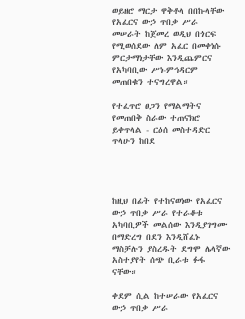ወይዘሮ ማርታ ዋቅቶላ በበኩላቸው የአፈርና ውኃ ጥበቃ ሥራ መሠራት ከጀመረ ወዲህ በጎርፍ የሚወሰደው ለም አፈር በመቀነሱ ምርታማነታቸው እንዲጨምርና የአካባቢው ሥነ-ምኅዳርም መጠበቁን ተናግረዋል።

የተፈጥሮ ፀጋን የማልማትና የመጠበቅ ስራው ተጠናክሮ ይቀጥላል - ርዕሰ መስተዳድር ጥላሁን ከበደ




ከዚህ በፊት የተከናወነው የአፈርና ውኃ ጥበቃ ሥራ የተራቆቱ አካባቢዎች መልሰው እንዲያገግሙ በማድረግ በደን እንዲሸፈኑ ማስቻሉን ያስረዱት ደግሞ ሌላኛው አስተያየት ሰጭ ቢራቱ ፉፋ ናቸው።

ቀደም ሲል ከተሠራው የአፈርና ውኃ ጥበቃ ሥራ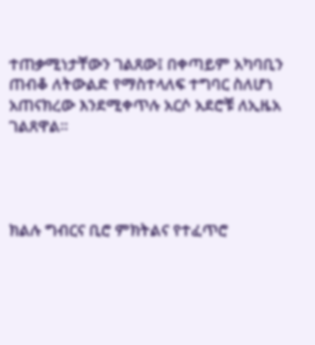ተጠቃሚነታቸውን ገልጸው፤ በቀጣይም አካባቢን ጠብቆ ለትውልድ የማስተላለፍ ተግባር ስለሆነ አጠናክረው እንደሚቀጥሉ አርሶ አደሮቹ ለኢዜአ ገልጸዋል።




ክልሉ ግብርና ቢሮ ምክትልና የተፈጥሮ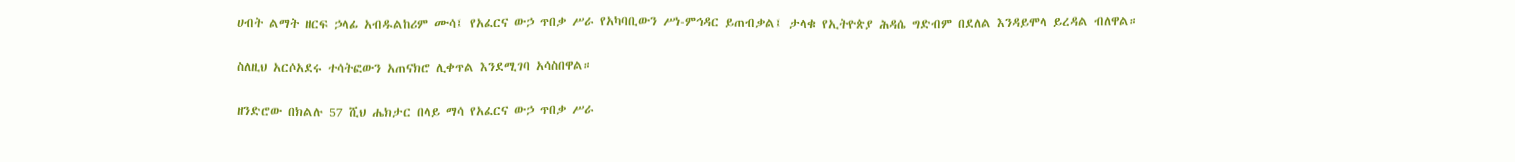ሀብት ልማት ዘርፍ ኃላፊ አብዱልከሪም ሙሳ፤ የአፈርና ውኃ ጥበቃ ሥራ የአካባቢውን ሥነ-ምኅዳር ይጠብቃል፤ ታላቁ የኢትዮጵያ ሕዳሴ ግድብም በደለል እንዳይሞላ ይረዳል ብለዋል።

ስለዚህ አርሶአደሩ ተሳትፎውን አጠናክሮ ሊቀጥል እንደሚገባ አሳስበዋል።

ዘንድሮው በክልሉ 57 ሺህ ሔክታር በላይ ማሳ የአፈርና ውኃ ጥበቃ ሥራ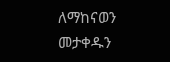ለማከናወን መታቀዱን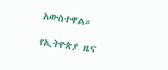አውስተዋል።

የኢትዮጵያ ዜና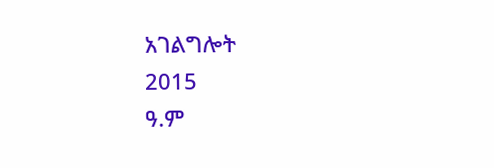አገልግሎት
2015
ዓ.ም